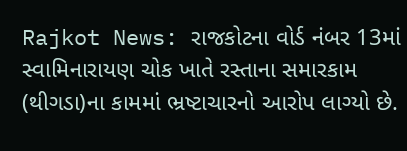Rajkot News: રાજકોટના વોર્ડ નંબર 13માં સ્વામિનારાયણ ચોક ખાતે રસ્તાના સમારકામ (થીગડા)ના કામમાં ભ્રષ્ટાચારનો આરોપ લાગ્યો છે.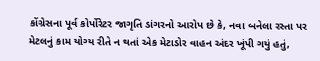કોંગ્રેસના પૂર્વ કોર્પોરેટર જાગૃતિ ડાંગરનો આરોપ છે કે, નવા બનેલા રસ્તા પર મેટલનું કામ યોગ્ય રીતે ન થતાં એક મેટાડોર વાહન અંદર ખૂંપી ગયું હતું,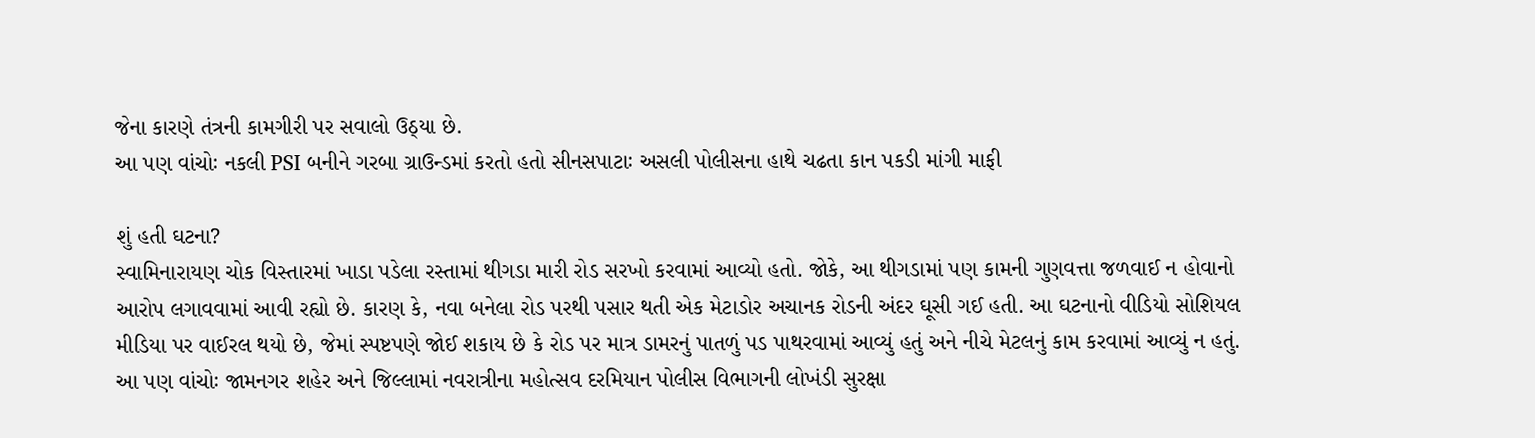જેના કારણે તંત્રની કામગીરી પર સવાલો ઉઠ્યા છે.
આ પણ વાંચોઃ નકલી PSI બનીને ગરબા ગ્રાઉન્ડમાં કરતો હતો સીનસપાટાઃ અસલી પોલીસના હાથે ચઢતા કાન પકડી માંગી માફી

શું હતી ઘટના?
સ્વામિનારાયણ ચોક વિસ્તારમાં ખાડા પડેલા રસ્તામાં થીગડા મારી રોડ સરખો કરવામાં આવ્યો હતો. જોકે, આ થીગડામાં પણ કામની ગુણવત્તા જળવાઈ ન હોવાનો આરોપ લગાવવામાં આવી રહ્યો છે. કારણ કે, નવા બનેલા રોડ પરથી પસાર થતી એક મેટાડોર અચાનક રોડની અંદર ઘૂસી ગઈ હતી. આ ઘટનાનો વીડિયો સોશિયલ મીડિયા પર વાઈરલ થયો છે, જેમાં સ્પષ્ટપણે જોઈ શકાય છે કે રોડ પર માત્ર ડામરનું પાતળું પડ પાથરવામાં આવ્યું હતું અને નીચે મેટલનું કામ કરવામાં આવ્યું ન હતું.
આ પણ વાંચોઃ જામનગર શહેર અને જિલ્લામાં નવરાત્રીના મહોત્સવ દરમિયાન પોલીસ વિભાગની લોખંડી સુરક્ષા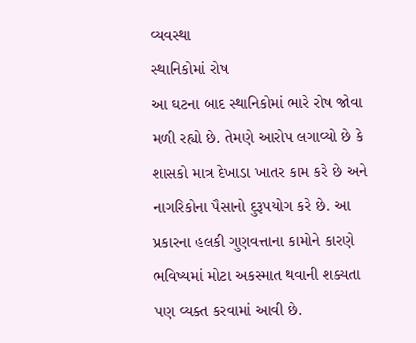વ્યવસ્થા
સ્થાનિકોમાં રોષ
આ ઘટના બાદ સ્થાનિકોમાં ભારે રોષ જોવા મળી રહ્યો છે. તેમણે આરોપ લગાવ્યો છે કે શાસકો માત્ર દેખાડા ખાતર કામ કરે છે અને નાગરિકોના પૈસાનો દુરૂપયોગ કરે છે. આ પ્રકારના હલકી ગુણવત્તાના કામોને કારણે ભવિષ્યમાં મોટા અકસ્માત થવાની શક્યતા પણ વ્યક્ત કરવામાં આવી છે.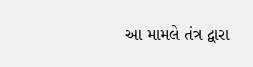આ મામલે તંત્ર દ્વારા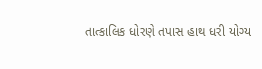તાત્કાલિક ધોરણે તપાસ હાથ ધરી યોગ્ય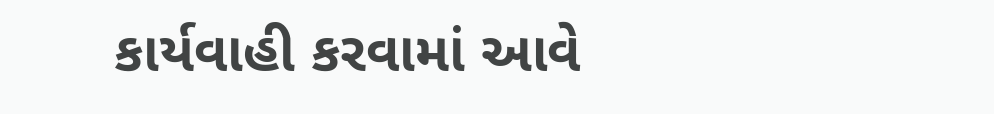કાર્યવાહી કરવામાં આવે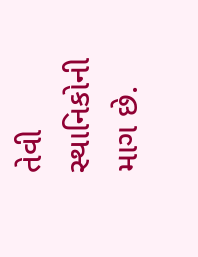તેવી સ્થાનિકોની માગ છે.